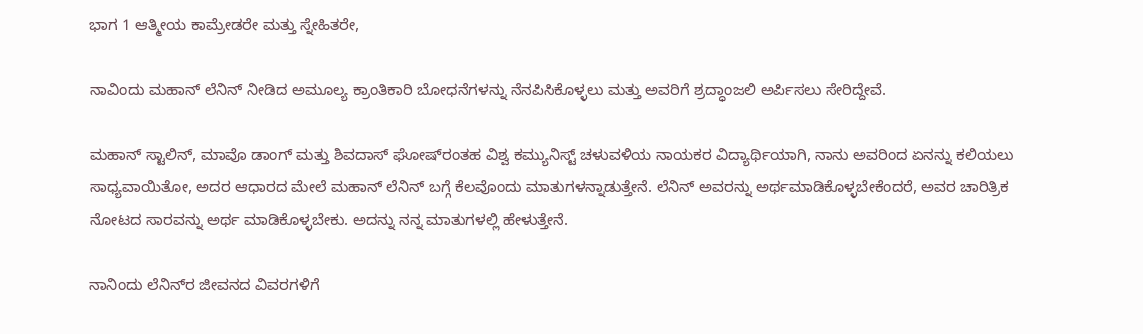ಭಾಗ 1 ಆತ್ಮೀಯ ಕಾಮ್ರೇಡರೇ ಮತ್ತು ಸ್ನೇಹಿತರೇ,

ನಾವಿಂದು ಮಹಾನ್ ಲೆನಿನ್ ನೀಡಿದ ಅಮೂಲ್ಯ ಕ್ರಾಂತಿಕಾರಿ ಬೋಧನೆಗಳನ್ನು ನೆನಪಿಸಿಕೊಳ್ಳಲು ಮತ್ತು ಅವರಿಗೆ ಶ್ರದ್ಧಾಂಜಲಿ ಅರ್ಪಿಸಲು ಸೇರಿದ್ದೇವೆ.

ಮಹಾನ್ ಸ್ಟಾಲಿನ್, ಮಾವೊ ಡಾಂಗ್ ಮತ್ತು ಶಿವದಾಸ್ ಘೋಷ್‌ರಂತಹ ವಿಶ್ವ ಕಮ್ಯುನಿಸ್ಟ್ ಚಳುವಳಿಯ ನಾಯಕರ ವಿದ್ಯಾರ್ಥಿಯಾಗಿ, ನಾನು ಅವರಿಂದ ಏನನ್ನು ಕಲಿಯಲು ಸಾಧ್ಯವಾಯಿತೋ, ಅದರ ಆಧಾರದ ಮೇಲೆ ಮಹಾನ್ ಲೆನಿನ್ ಬಗ್ಗೆ ಕೆಲವೊಂದು ಮಾತುಗಳನ್ನಾಡುತ್ತೇನೆ. ಲೆನಿನ್ ಅವರನ್ನು ಅರ್ಥಮಾಡಿಕೊಳ್ಳಬೇಕೆಂದರೆ, ಅವರ ಚಾರಿತ್ರಿಕ ನೋಟದ ಸಾರವನ್ನು ಅರ್ಥ ಮಾಡಿಕೊಳ್ಳಬೇಕು. ಅದನ್ನು ನನ್ನ ಮಾತುಗಳಲ್ಲಿ ಹೇಳುತ್ತೇನೆ.

ನಾನಿಂದು ಲೆನಿನ್‌ರ ಜೀವನದ ವಿವರಗಳಿಗೆ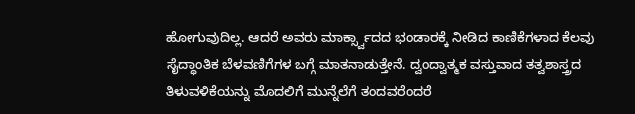ಹೋಗುವುದಿಲ್ಲ. ಆದರೆ ಅವರು ಮಾರ್ಕ್ಸ್ವಾದದ ಭಂಡಾರಕ್ಕೆ ನೀಡಿದ ಕಾಣಿಕೆಗಳಾದ ಕೆಲವು ಸೈದ್ಧಾಂತಿಕ ಬೆಳವಣಿಗೆಗಳ ಬಗ್ಗೆ ಮಾತನಾಡುತ್ತೇನೆ. ದ್ವಂದ್ವಾತ್ಮಕ ವಸ್ತುವಾದ ತತ್ವಶಾಸ್ತ್ರದ ತಿಳುವಳಿಕೆಯನ್ನು ಮೊದಲಿಗೆ ಮುನ್ನೆಲೆಗೆ ತಂದವರೆಂದರೆ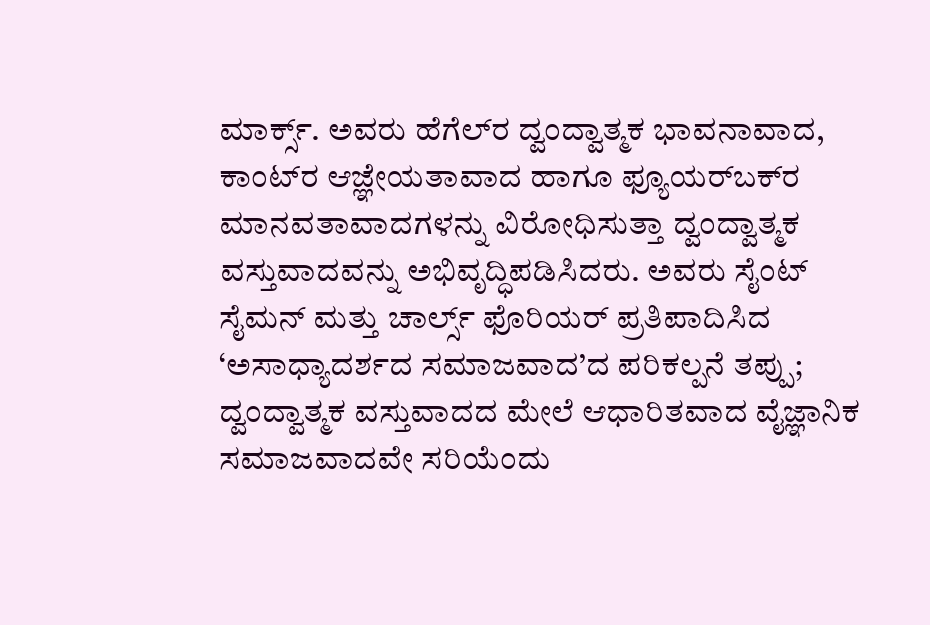ಮಾರ್ಕ್ಸ್. ಅವರು ಹೆಗೆಲ್‌ರ ದ್ವಂದ್ವಾತ್ಮಕ ಭಾವನಾವಾದ, ಕಾಂಟ್‌ರ ಆಜ್ಞೇಯತಾವಾದ ಹಾಗೂ ಫ್ಯೂಯರ್‌ಬಕ್‌ರ ಮಾನವತಾವಾದಗಳನ್ನು ವಿರೋಧಿಸುತ್ತಾ ದ್ವಂದ್ವಾತ್ಮಕ ವಸ್ತುವಾದವನ್ನು ಅಭಿವೃದ್ಧಿಪಡಿಸಿದರು. ಅವರು ಸೈಂಟ್ ಸೈಮನ್ ಮತ್ತು ಚಾರ್ಲ್ಸ್ ಫೊರಿಯರ್ ಪ್ರತಿಪಾದಿಸಿದ ‘ಅಸಾಧ್ಯಾದರ್ಶದ ಸಮಾಜವಾದ’ದ ಪರಿಕಲ್ಪನೆ ತಪ್ಪು; ದ್ವಂದ್ವಾತ್ಮಕ ವಸ್ತುವಾದದ ಮೇಲೆ ಆಧಾರಿತವಾದ ವೈಜ್ಞಾನಿಕ ಸಮಾಜವಾದವೇ ಸರಿಯೆಂದು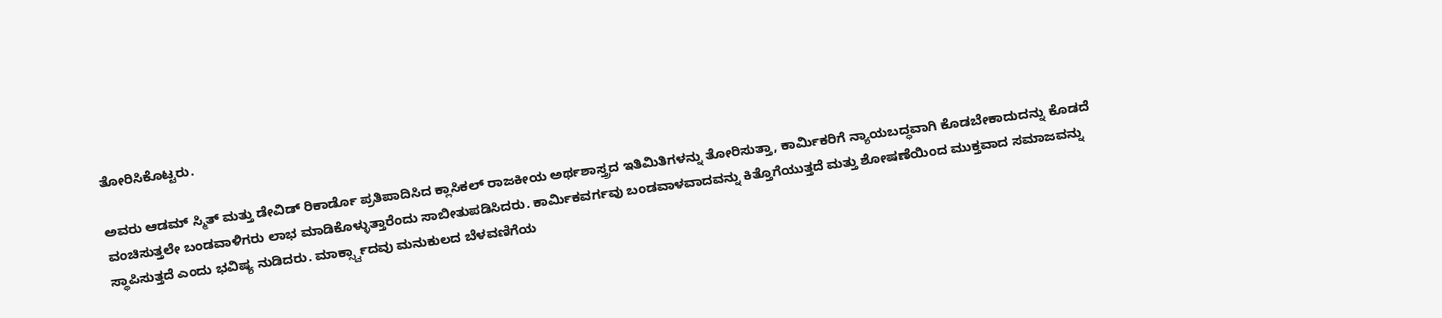ತೋರಿಸಿಕೊಟ್ಟರು.

ಅವರು ಆಡಮ್ ಸ್ಮಿತ್ ಮತ್ತು ಡೇವಿಡ್ ರಿಕಾರ್ಡೊ ಪ್ರತಿಪಾದಿಸಿದ ಕ್ಲಾಸಿಕಲ್ ರಾಜಕೀಯ ಅರ್ಥಶಾಸ್ತ್ರದ ಇತಿಮಿತಿಗಳನ್ನು ತೋರಿಸುತ್ತಾ, ಕಾರ್ಮಿಕರಿಗೆ ನ್ಯಾಯಬದ್ಧವಾಗಿ ಕೊಡಬೇಕಾದುದನ್ನು ಕೊಡದೆ ವಂಚಿಸುತ್ತಲೇ ಬಂಡವಾಳಿಗರು ಲಾಭ ಮಾಡಿಕೊಳ್ಳುತ್ತಾರೆಂದು ಸಾಬೀತುಪಡಿಸಿದರು. ಕಾರ್ಮಿಕವರ್ಗವು ಬಂಡವಾಳವಾದವನ್ನು ಕಿತ್ತೊಗೆಯುತ್ತದೆ ಮತ್ತು ಶೋಷಣೆಯಿಂದ ಮುಕ್ತವಾದ ಸಮಾಜವನ್ನು ಸ್ಥಾಪಿಸುತ್ತದೆ ಎಂದು ಭವಿಷ್ಯ ನುಡಿದರು. ಮಾರ್ಕ್ಸ್ವಾದವು ಮನುಕುಲದ ಬೆಳವಣಿಗೆಯ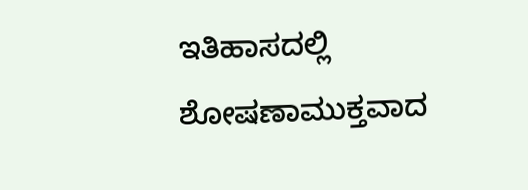ಇತಿಹಾಸದಲ್ಲಿ ಶೋಷಣಾಮುಕ್ತವಾದ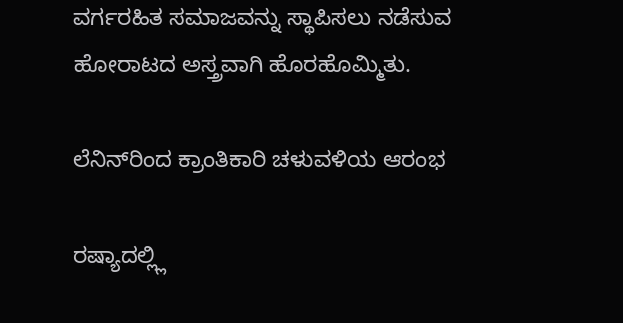ವರ್ಗರಹಿತ ಸಮಾಜವನ್ನು ಸ್ಥಾಪಿಸಲು ನಡೆಸುವ ಹೋರಾಟದ ಅಸ್ತ್ರವಾಗಿ ಹೊರಹೊಮ್ಮಿತು.

ಲೆನಿನ್‌ರಿಂದ ಕ್ರಾಂತಿಕಾರಿ ಚಳುವಳಿಯ ಆರಂಭ

ರಷ್ಯಾದಲ್ಲ್ಲಿ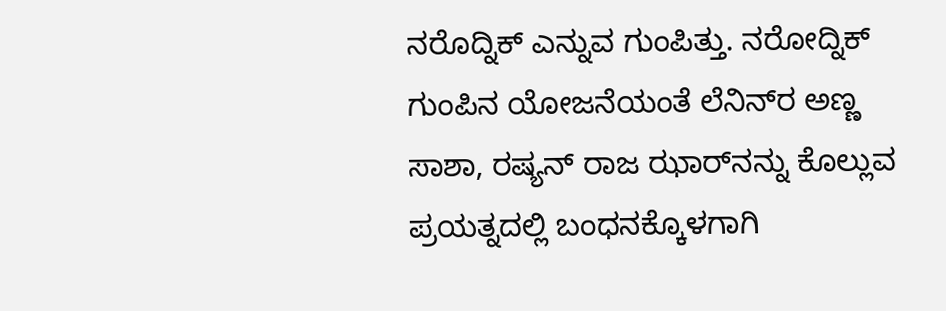ನರೊದ್ನಿಕ್ ಎನ್ನುವ ಗುಂಪಿತ್ತು. ನರೋದ್ನಿಕ್ ಗುಂಪಿನ ಯೋಜನೆಯಂತೆ ಲೆನಿನ್‌ರ ಅಣ್ಣ ಸಾಶಾ, ರಷ್ಯನ್ ರಾಜ ಝಾರ್‌ನನ್ನು ಕೊಲ್ಲುವ ಪ್ರಯತ್ನದಲ್ಲಿ ಬಂಧನಕ್ಕೊಳಗಾಗಿ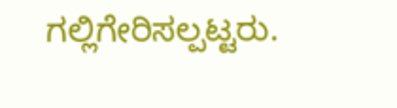ಗಲ್ಲಿಗೇರಿಸಲ್ಪಟ್ಟರು.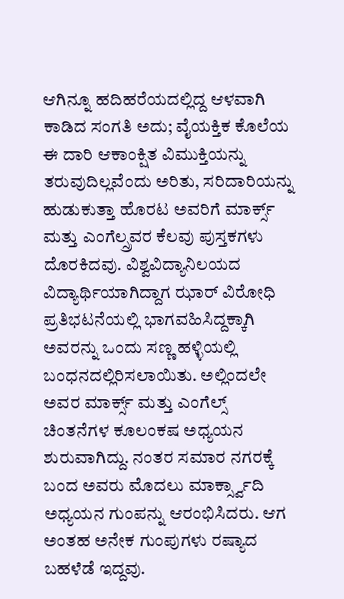ಆಗಿನ್ನೂ ಹದಿಹರೆಯದಲ್ಲಿದ್ದ ಆಳವಾಗಿ ಕಾಡಿದ ಸಂಗತಿ ಅದು; ವೈಯಕ್ತಿಕ ಕೊಲೆಯ ಈ ದಾರಿ ಆಕಾಂಕ್ಷಿತ ವಿಮುಕ್ತಿಯನ್ನು ತರುವುದಿಲ್ಲವೆಂದು ಅರಿತು, ಸರಿದಾರಿಯನ್ನು ಹುಡುಕುತ್ತಾ ಹೊರಟ ಅವರಿಗೆ ಮಾರ್ಕ್ಸ್ ಮತ್ತು ಎಂಗೆಲ್ಸ್ರವರ ಕೆಲವು ಪುಸ್ತಕಗಳು ದೊರಕಿದವು. ವಿಶ್ವವಿದ್ಯಾನಿಲಯದ ವಿದ್ಯಾರ್ಥಿಯಾಗಿದ್ದಾಗ ಝಾರ್ ವಿರೋಧಿ ಪ್ರತಿಭಟನೆಯಲ್ಲಿ ಭಾಗವಹಿಸಿದ್ದಕ್ಕಾಗಿ ಅವರನ್ನು ಒಂದು ಸಣ್ಣ ಹಳ್ಳಿಯಲ್ಲಿ ಬಂಧನದಲ್ಲಿರಿಸಲಾಯಿತು. ಅಲ್ಲಿಂದಲೇ ಅವರ ಮಾರ್ಕ್ಸ್ ಮತ್ತು ಎಂಗೆಲ್ಸ್ ಚಿಂತನೆಗಳ ಕೂಲಂಕಷ ಅಧ್ಯಯನ ಶುರುವಾಗಿದ್ದು. ನಂತರ ಸಮಾರ ನಗರಕ್ಕೆ ಬಂದ ಅವರು ಮೊದಲು ಮಾರ್ಕ್ಸ್ವಾದಿ ಅಧ್ಯಯನ ಗುಂಪನ್ನು ಆರಂಭಿಸಿದರು. ಆಗ ಅಂತಹ ಅನೇಕ ಗುಂಪುಗಳು ರಷ್ಯಾದ ಬಹಳೆಡೆ ಇದ್ದವು.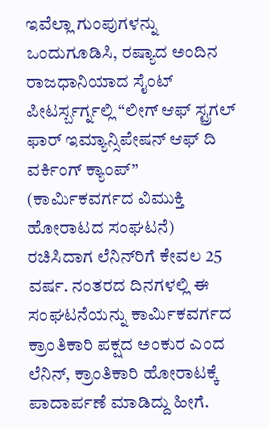ಇವೆಲ್ಲಾ ಗುಂಪುಗಳನ್ನು ಒಂದುಗೂಡಿಸಿ, ರಷ್ಯಾದ ಅಂದಿನ ರಾಜಧಾನಿಯಾದ ಸೈಂಟ್ ಪೀಟರ್ಸ್ಬರ್ಗ್ನಲ್ಲಿ “ಲೀಗ್ ಆಫ್ ಸ್ಟ್ರಗಲ್ ಫಾರ್ ಇಮ್ಯಾನ್ಸಿಪೇಷನ್ ಆಫ್ ದಿ ವರ್ಕಿಂಗ್ ಕ್ಯಾಂಪ್” (ಕಾರ್ಮಿಕವರ್ಗದ ವಿಮುಕ್ತಿ ಹೋರಾಟದ ಸಂಘಟನೆ) ರಚಿಸಿದಾಗ ಲೆನಿನ್‌ರಿಗೆ ಕೇವಲ 25 ವರ್ಷ. ನಂತರದ ದಿನಗಳಲ್ಲಿ ಈ ಸಂಘಟನೆಯನ್ನು ಕಾರ್ಮಿಕವರ್ಗದ ಕ್ರಾಂತಿಕಾರಿ ಪಕ್ಷದ ಅಂಕುರ ಎಂದ ಲೆನಿನ್, ಕ್ರಾಂತಿಕಾರಿ ಹೋರಾಟಕ್ಕೆ ಪಾದಾರ್ಪಣೆ ಮಾಡಿದ್ದು ಹೀಗೆ.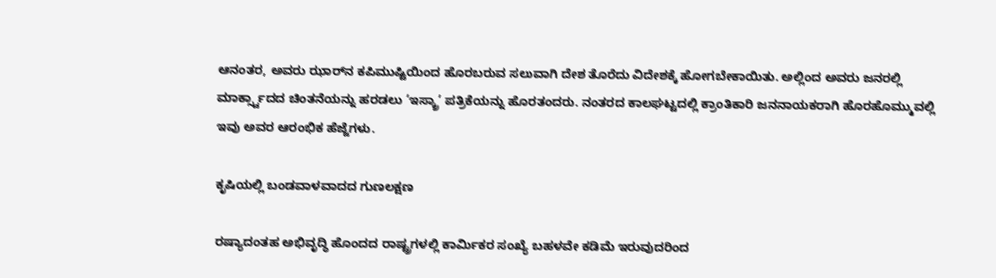ಆನಂತರ, ಅವರು ಝಾರ್‌ನ ಕಪಿಮುಷ್ಟಿಯಿಂದ ಹೊರಬರುವ ಸಲುವಾಗಿ ದೇಶ ತೊರೆದು ವಿದೇಶಕ್ಕೆ ಹೋಗಬೇಕಾಯಿತು. ಅಲ್ಲಿಂದ ಅವರು ಜನರಲ್ಲಿ ಮಾರ್ಕ್ಸ್ವಾದದ ಚಿಂತನೆಯನ್ನು ಹರಡಲು ‘ಇಸ್ಕ್ರಾ’ ಪತ್ರಿಕೆಯನ್ನು ಹೊರತಂದರು. ನಂತರದ ಕಾಲಘಟ್ಟದಲ್ಲಿ ಕ್ರಾಂತಿಕಾರಿ ಜನನಾಯಕರಾಗಿ ಹೊರಹೊಮ್ಮುವಲ್ಲಿ ಇವು ಅವರ ಆರಂಭಿಕ ಹೆಜ್ಜೆಗಳು.

ಕೃಷಿಯಲ್ಲಿ ಬಂಡವಾಳವಾದದ ಗುಣಲಕ್ಷಣ

ರಷ್ಯಾದಂತಹ ಅಭಿವೃದ್ಧಿ ಹೊಂದದ ರಾಷ್ಟ್ರಗಳಲ್ಲಿ ಕಾರ್ಮಿಕರ ಸಂಖ್ಯೆ ಬಹಳವೇ ಕಡಿಮೆ ಇರುವುದರಿಂದ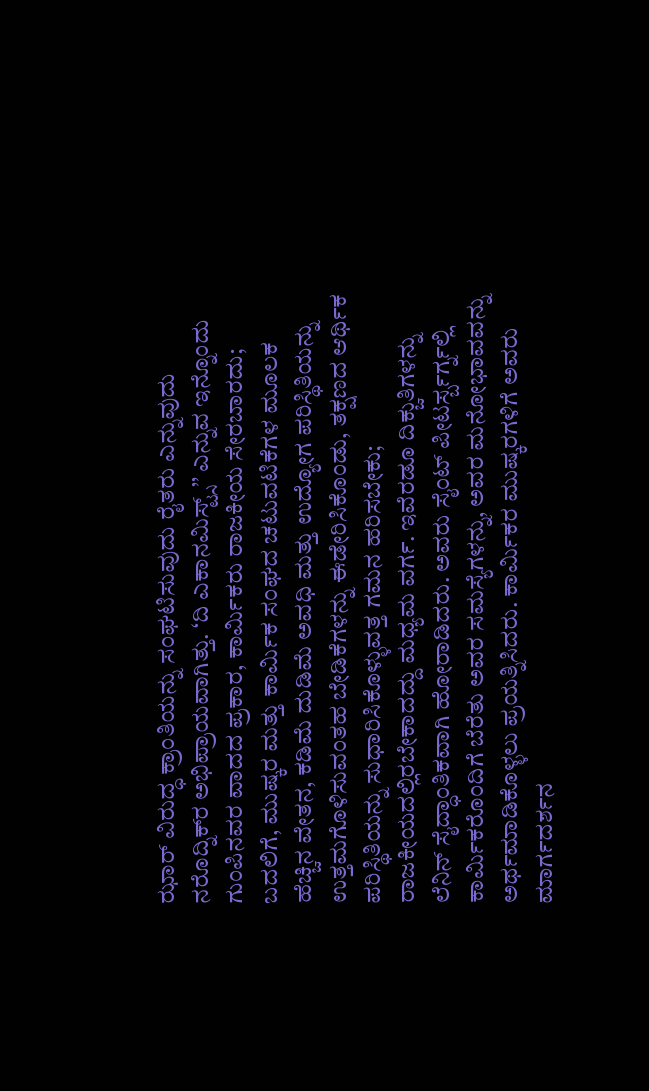ಝಾರ್ ವಿರುದ್ಧ ಕ್ರಾಂತಿಯನ್ನು ಸಂಘಟಿಸುವುದು ರೈತರು ಎನ್ನುವುದು ನರೊದ್ನಿಕ್‌ರ ಅಭಿಪ್ರಾಯವಾಗಿತ್ತು. ‘ದಿ ಎಕಾನಮಿಸ್ಟ್ಸ್’’ ಎನ್ನುವ ಇನ್ನೊಂದು ಗುಂಪಿನವರ ವಾದದ ಪ್ರಕಾರ, ಕಾರ್ಮಿಕರು ರಾಜಕೀಯ ಸೇರಬಾರದು; ಬದಲಿಗೆ, ಮುಷ್ಕರ ಮತ್ತು ಕಾರ್ಮಿಕ ಸಂಘದ ಚಟುವಟಿಕೆಗಳ ಮೂಲಕ ಹೆಚ್ಚಿನ ವೇತನ, ಕಡಿಮೆ ದುಡಿಮೆ ಅವಧಿ ಮತ್ತು ಉದ್ಯೋಗ ಪರಿಸ್ಥಿತಿಯನ್ನು ಉತ್ತಮಗೊಳಿಸುವಂತಹ ಬೇಡಿಕೆಗಳನ್ನು ಈಡೇರಿಸಿಕೊಂಡು, ತಕ್ಷಣದ ಆರ್ಥಿಕ ಪರಿಸ್ಥಿತಿಯನ್ನು ಸುಧಾರಿಸಿಕೊಳ್ಳುವತ್ತ ಗಮನ ಹರಿಸಬೇಕು; ರಾಜಕೀಯದಲ್ಲಿರಬೇಕಾದದ್ದು ಮಧ್ಯಮ ವರ್ಗ. ಇವೆರಡೂ ದಿಕ್ಚುತಿಗಳನ್ನು ಲೆನಿನ್ ಸೈದ್ಧಾಂತಿಕವಾಗಿ ಹೋರಾಡಿದರು. ಅವರು ಸೈಂಟ್ ಪೀಟರ್ಸ್ಬರ್ಗ್ನಲ್ಲಿ ಕಾರ್ಮಿಕರೊಂದಿಗೆ ಬೆರೆತು ಅವರ ಸಮಸ್ಯೆಗಳನ್ನು, ಅವರ ಮನೋಭಾವವನ್ನು ಅರ್ಥಮಾಡಿಕೊಳ್ಳಲು ಪ್ರಯತ್ನಿಸಿದರು. ಕಾರ್ಮಿಕರ ಮುಷ್ಕರಗಳಿಗೆ ಅವರು ಮಾರ್ಗದರ್ಶನ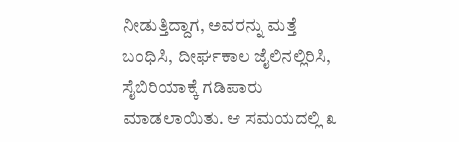ನೀಡುತ್ತಿದ್ದಾಗ, ಅವರನ್ನು ಮತ್ತೆ ಬಂಧಿಸಿ, ದೀರ್ಘಕಾಲ ಜೈಲಿನಲ್ಲಿರಿಸಿ, ಸೈಬಿರಿಯಾಕ್ಕೆ ಗಡಿಪಾರು ಮಾಡಲಾಯಿತು. ಆ ಸಮಯದಲ್ಲಿ ೩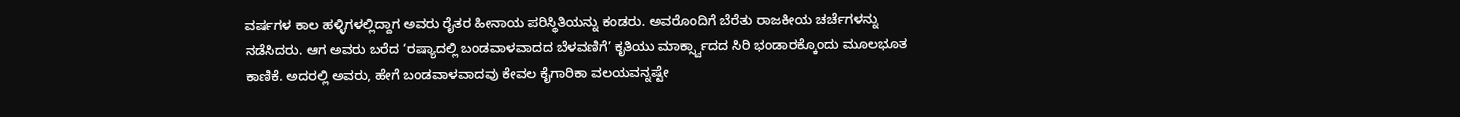ವರ್ಷಗಳ ಕಾಲ ಹಳ್ಳಿಗಳಲ್ಲಿದ್ದಾಗ ಅವರು ರೈತರ ಹೀನಾಯ ಪರಿಸ್ಥಿತಿಯನ್ನು ಕಂಡರು. ಅವರೊಂದಿಗೆ ಬೆರೆತು ರಾಜಕೀಯ ಚರ್ಚೆಗಳನ್ನು ನಡೆಸಿದರು. ಆಗ ಅವರು ಬರೆದ ‘ರಷ್ಯಾದಲ್ಲಿ ಬಂಡವಾಳವಾದದ ಬೆಳವಣಿಗೆ’ ಕೃತಿಯು ಮಾರ್ಕ್ಸ್ವಾದದ ಸಿರಿ ಭಂಡಾರಕ್ಕೊಂದು ಮೂಲಭೂತ ಕಾಣಿಕೆ. ಅದರಲ್ಲಿ ಅವರು, ಹೇಗೆ ಬಂಡವಾಳವಾದವು ಕೇವಲ ಕೈಗಾರಿಕಾ ವಲಯವನ್ನಷ್ಟೇ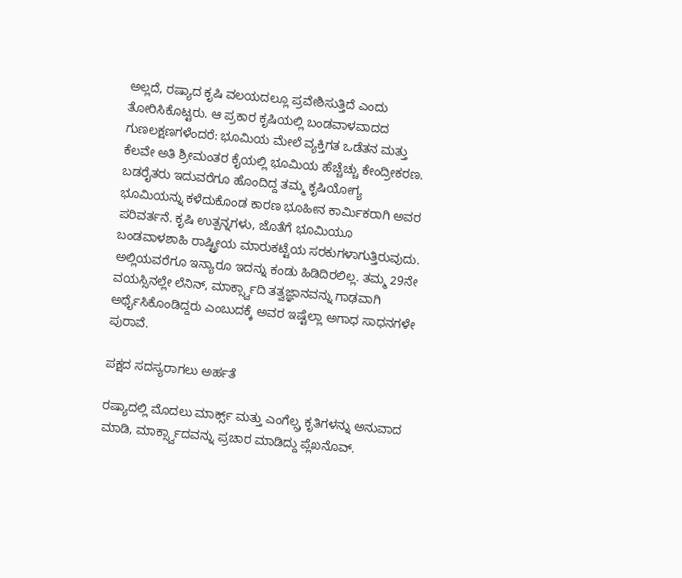ಅಲ್ಲದೆ, ರಷ್ಯಾದ ಕೃಷಿ ವಲಯದಲ್ಲೂ ಪ್ರವೇಶಿಸುತ್ತಿದೆ ಎಂದು ತೋರಿಸಿಕೊಟ್ಟರು. ಆ ಪ್ರಕಾರ ಕೃಷಿಯಲ್ಲಿ ಬಂಡವಾಳವಾದದ ಗುಣಲಕ್ಷಣಗಳೆಂದರೆ: ಭೂಮಿಯ ಮೇಲೆ ವ್ಯಕ್ತಿಗತ ಒಡೆತನ ಮತ್ತು ಕೆಲವೇ ಅತಿ ಶ್ರೀಮಂತರ ಕೈಯಲ್ಲಿ ಭೂಮಿಯ ಹೆಚ್ಚೆಚ್ಚು ಕೇಂದ್ರೀಕರಣ. ಬಡರೈತರು ಇದುವರೆಗೂ ಹೊಂದಿದ್ದ ತಮ್ಮ ಕೃಷಿಯೋಗ್ಯ ಭೂಮಿಯನ್ನು ಕಳೆದುಕೊಂಡ ಕಾರಣ ಭೂಹೀನ ಕಾರ್ಮಿಕರಾಗಿ ಅವರ ಪರಿವರ್ತನೆ. ಕೃಷಿ ಉತ್ಪನ್ನಗಳು, ಜೊತೆಗೆ ಭೂಮಿಯೂ ಬಂಡವಾಳಶಾಹಿ ರಾಷ್ಟ್ರೀಯ ಮಾರುಕಟ್ಟೆಯ ಸರಕುಗಳಾಗುತ್ತಿರುವುದು. ಅಲ್ಲಿಯವರೆಗೂ ಇನ್ಯಾರೂ ಇದನ್ನು ಕಂಡು ಹಿಡಿದಿರಲಿಲ್ಲ. ತಮ್ಮ 29ನೇ ವಯಸ್ಸಿನಲ್ಲೇ ಲೆನಿನ್, ಮಾರ್ಕ್ಸ್ವಾದಿ ತತ್ವಜ್ಞಾನವನ್ನು ಗಾಢವಾಗಿ ಅರ್ಥೈಸಿಕೊಂಡಿದ್ದರು ಎಂಬುದಕ್ಕೆ ಅವರ ಇಷ್ಟೆಲ್ಲಾ ಅಗಾಧ ಸಾಧನಗಳೇ ಪುರಾವೆ.

ಪಕ್ಷದ ಸದಸ್ಯರಾಗಲು ಅರ್ಹತೆ

ರಷ್ಯಾದಲ್ಲಿ ಮೊದಲು ಮಾರ್ಕ್ಸ್ ಮತ್ತು ಎಂಗೆಲ್ಸ್ರ ಕೃತಿಗಳನ್ನು ಅನುವಾದ ಮಾಡಿ, ಮಾರ್ಕ್ಸ್ವಾದವನ್ನು ಪ್ರಚಾರ ಮಾಡಿದ್ದು ಪ್ಲೆಖನೊವ್.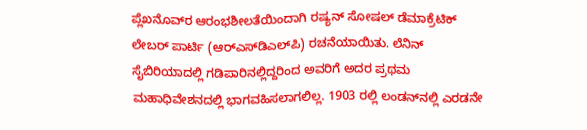ಪ್ಲೆಖನೊವ್‌ರ ಆರಂಭಶೀಲತೆಯಿಂದಾಗಿ ರಷ್ಯನ್ ಸೋಷಲ್ ಡೆಮಾಕ್ರೆಟಿಕ್ ಲೇಬರ್ ಪಾರ್ಟಿ (ಆರ್‌ಎಸ್‌ಡಿಎಲ್‌ಪಿ) ರಚನೆಯಾಯಿತು. ಲೆನಿನ್ ಸೈಬಿರಿಯಾದಲ್ಲಿ ಗಡಿಪಾರಿನಲ್ಲಿದ್ದರಿಂದ ಅವರಿಗೆ ಅದರ ಪ್ರಥಮ ಮಹಾಧಿವೇಶನದಲ್ಲಿ ಭಾಗವಹಿಸಲಾಗಲಿಲ್ಲ. 1903 ರಲ್ಲಿ ಲಂಡನ್‌ನಲ್ಲಿ ಎರಡನೇ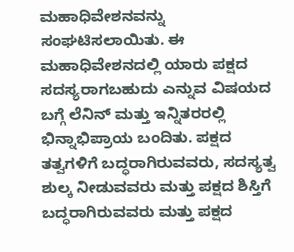ಮಹಾಧಿವೇಶನವನ್ನು ಸಂಘಟಿಸಲಾಯಿತು. ಈ ಮಹಾಧಿವೇಶನದಲ್ಲಿ ಯಾರು ಪಕ್ಷದ ಸದಸ್ಯರಾಗಬಹುದು ಎನ್ನುವ ವಿಷಯದ ಬಗ್ಗೆ ಲೆನಿನ್ ಮತ್ತು ಇನ್ನಿತರರಲ್ಲಿ ಭಿನ್ನಾಭಿಪ್ರಾಯ ಬಂದಿತು. ಪಕ್ಷದ ತತ್ವಗಳಿಗೆ ಬದ್ಧರಾಗಿರುವವರು, ಸದಸ್ಯತ್ವ ಶುಲ್ಕ ನೀಡುವವರು ಮತ್ತು ಪಕ್ಷದ ಶಿಸ್ತಿಗೆ ಬದ್ಧರಾಗಿರುವವರು ಮತ್ತು ಪಕ್ಷದ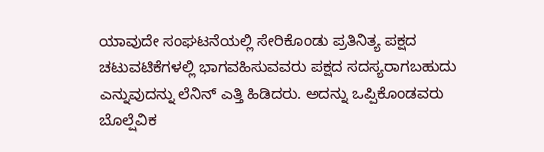ಯಾವುದೇ ಸಂಘಟನೆಯಲ್ಲಿ ಸೇರಿಕೊಂಡು ಪ್ರತಿನಿತ್ಯ ಪಕ್ಷದ ಚಟುವಟಿಕೆಗಳಲ್ಲಿ ಭಾಗವಹಿಸುವವರು ಪಕ್ಷದ ಸದಸ್ಯರಾಗಬಹುದು ಎನ್ನುವುದನ್ನು ಲೆನಿನ್ ಎತ್ತಿ ಹಿಡಿದರು. ಅದನ್ನು ಒಪ್ಪಿಕೊಂಡವರು ಬೊಲ್ಷೆವಿಕ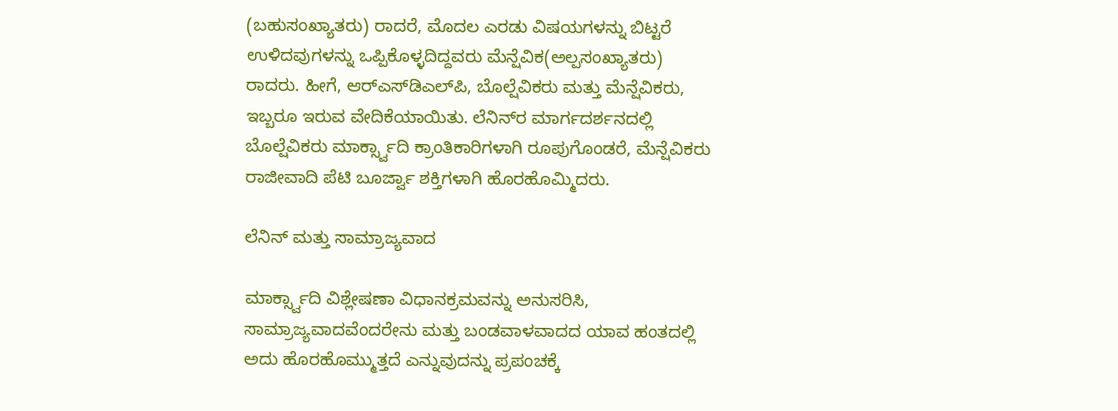(ಬಹುಸಂಖ್ಯಾತರು) ರಾದರೆ, ಮೊದಲ ಎರಡು ವಿಷಯಗಳನ್ನು ಬಿಟ್ಟರೆ ಉಳಿದವುಗಳನ್ನು ಒಪ್ಪಿಕೊಳ್ಳದಿದ್ದವರು ಮೆನ್ಷೆವಿಕ(ಅಲ್ಪಸಂಖ್ಯಾತರು) ರಾದರು. ಹೀಗೆ, ಆರ್‌ಎಸ್‌ಡಿಎಲ್‌ಪಿ, ಬೊಲ್ಷೆವಿಕರು ಮತ್ತು ಮೆನ್ಷೆವಿಕರು, ಇಬ್ಬರೂ ಇರುವ ವೇದಿಕೆಯಾಯಿತು. ಲೆನಿನ್‌ರ ಮಾರ್ಗದರ್ಶನದಲ್ಲಿ ಬೊಲ್ಷೆವಿಕರು ಮಾರ್ಕ್ಸ್ವಾದಿ ಕ್ರಾಂತಿಕಾರಿಗಳಾಗಿ ರೂಪುಗೊಂಡರೆ, ಮೆನ್ಷೆವಿಕರು ರಾಜೀವಾದಿ ಪೆಟಿ ಬೂರ್ಜ್ವಾ ಶಕ್ತಿಗಳಾಗಿ ಹೊರಹೊಮ್ಮಿದರು.

ಲೆನಿನ್ ಮತ್ತು ಸಾಮ್ರಾಜ್ಯವಾದ

ಮಾರ್ಕ್ಸ್ವಾದಿ ವಿಶ್ಲೇಷಣಾ ವಿಧಾನಕ್ರಮವನ್ನು ಅನುಸರಿಸಿ, ಸಾಮ್ರಾಜ್ಯವಾದವೆಂದರೇನು ಮತ್ತು ಬಂಡವಾಳವಾದದ ಯಾವ ಹಂತದಲ್ಲಿ ಅದು ಹೊರಹೊಮ್ಮುತ್ತದೆ ಎನ್ನುವುದನ್ನು ಪ್ರಪಂಚಕ್ಕೆ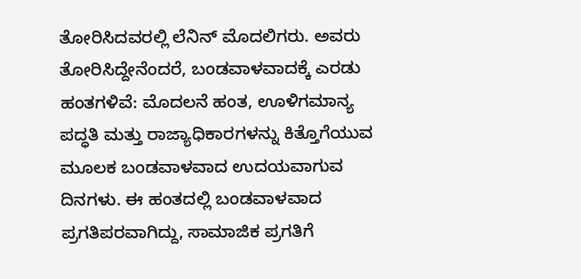ತೋರಿಸಿದವರಲ್ಲಿ ಲೆನಿನ್ ಮೊದಲಿಗರು. ಅವರು ತೋರಿಸಿದ್ದೇನೆಂದರೆ, ಬಂಡವಾಳವಾದಕ್ಕೆ ಎರಡು ಹಂತಗಳಿವೆ: ಮೊದಲನೆ ಹಂತ, ಊಳಿಗಮಾನ್ಯ ಪದ್ಧತಿ ಮತ್ತು ರಾಜ್ಯಾಧಿಕಾರಗಳನ್ನು ಕಿತ್ತೊಗೆಯುವ ಮೂಲಕ ಬಂಡವಾಳವಾದ ಉದಯವಾಗುವ ದಿನಗಳು. ಈ ಹಂತದಲ್ಲಿ ಬಂಡವಾಳವಾದ ಪ್ರಗತಿಪರವಾಗಿದ್ದು, ಸಾಮಾಜಿಕ ಪ್ರಗತಿಗೆ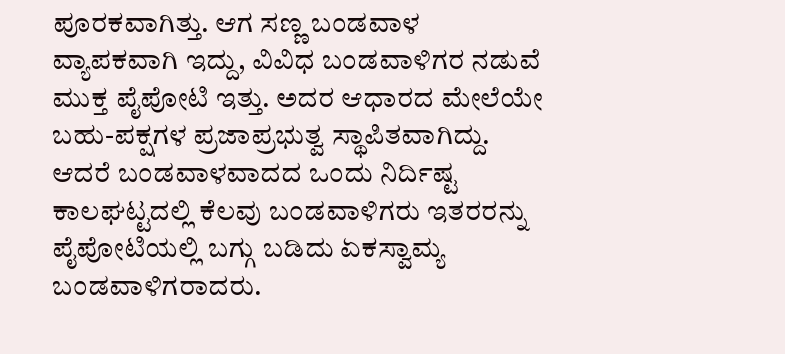ಪೂರಕವಾಗಿತ್ತು. ಆಗ ಸಣ್ಣ ಬಂಡವಾಳ ವ್ಯಾಪಕವಾಗಿ ಇದ್ದು, ವಿವಿಧ ಬಂಡವಾಳಿಗರ ನಡುವೆ ಮುಕ್ತ ಪೈಪೋಟಿ ಇತ್ತು. ಅದರ ಆಧಾರದ ಮೇಲೆಯೇ ಬಹು-ಪಕ್ಷಗಳ ಪ್ರಜಾಪ್ರಭುತ್ವ ಸ್ಥಾಪಿತವಾಗಿದ್ದು. ಆದರೆ ಬಂಡವಾಳವಾದದ ಒಂದು ನಿರ್ದಿಷ್ಟ ಕಾಲಘಟ್ಟದಲ್ಲಿ ಕೆಲವು ಬಂಡವಾಳಿಗರು ಇತರರನ್ನು ಪೈಪೋಟಿಯಲ್ಲಿ ಬಗ್ಗು ಬಡಿದು ಏಕಸ್ವಾಮ್ಯ ಬಂಡವಾಳಿಗರಾದರು.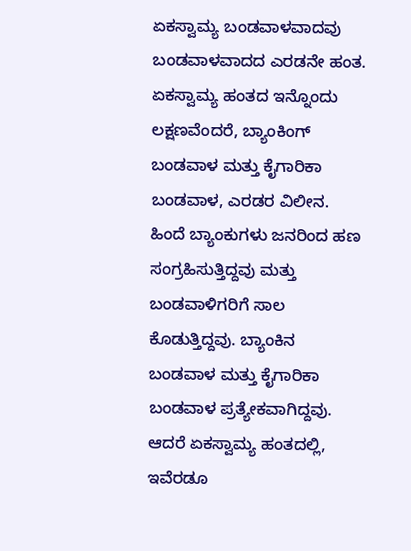ಏಕಸ್ವಾಮ್ಯ ಬಂಡವಾಳವಾದವು ಬಂಡವಾಳವಾದದ ಎರಡನೇ ಹಂತ. ಏಕಸ್ವಾಮ್ಯ ಹಂತದ ಇನ್ನೊಂದು ಲಕ್ಷಣವೆಂದರೆ, ಬ್ಯಾಂಕಿಂಗ್ ಬಂಡವಾಳ ಮತ್ತು ಕೈಗಾರಿಕಾ ಬಂಡವಾಳ, ಎರಡರ ವಿಲೀನ. ಹಿಂದೆ ಬ್ಯಾಂಕುಗಳು ಜನರಿಂದ ಹಣ ಸಂಗ್ರಹಿಸುತ್ತಿದ್ದವು ಮತ್ತು ಬಂಡವಾಳಿಗರಿಗೆ ಸಾಲ ಕೊಡುತ್ತಿದ್ದವು. ಬ್ಯಾಂಕಿನ ಬಂಡವಾಳ ಮತ್ತು ಕೈಗಾರಿಕಾ ಬಂಡವಾಳ ಪ್ರತ್ಯೇಕವಾಗಿದ್ದವು. ಆದರೆ ಏಕಸ್ವಾಮ್ಯ ಹಂತದಲ್ಲಿ, ಇವೆರಡೂ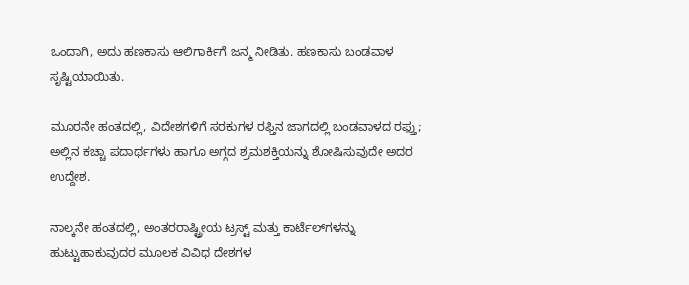ಒಂದಾಗಿ, ಅದು ಹಣಕಾಸು ಆಲಿಗಾರ್ಕಿಗೆ ಜನ್ಮ ನೀಡಿತು. ಹಣಕಾಸು ಬಂಡವಾಳ ಸೃಷ್ಟಿಯಾಯಿತು.

ಮೂರನೇ ಹಂತದಲ್ಲಿ, ವಿದೇಶಗಳಿಗೆ ಸರಕುಗಳ ರಫ್ತಿನ ಜಾಗದಲ್ಲಿ ಬಂಡವಾಳದ ರಫ್ತು; ಅಲ್ಲಿನ ಕಚ್ಚಾ ಪದಾರ್ಥಗಳು ಹಾಗೂ ಅಗ್ಗದ ಶ್ರಮಶಕ್ತಿಯನ್ನು ಶೋಷಿಸುವುದೇ ಅದರ ಉದ್ದೇಶ.

ನಾಲ್ಕನೇ ಹಂತದಲ್ಲಿ, ಅಂತರರಾಷ್ಟ್ರೀಯ ಟ್ರಸ್ಟ್ ಮತ್ತು ಕಾರ್ಟೆಲ್‌ಗಳನ್ನು ಹುಟ್ಟುಹಾಕುವುದರ ಮೂಲಕ ವಿವಿಧ ದೇಶಗಳ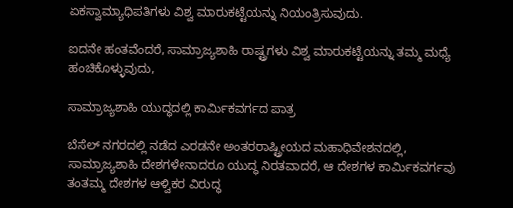ಏಕಸ್ವಾಮ್ಯಾಧಿಪತಿಗಳು ವಿಶ್ವ ಮಾರುಕಟ್ಟೆಯನ್ನು ನಿಯಂತ್ರಿಸುವುದು.

ಐದನೇ ಹಂತವೆಂದರೆ, ಸಾಮ್ರಾಜ್ಯಶಾಹಿ ರಾಷ್ಟ್ರಗಳು ವಿಶ್ವ ಮಾರುಕಟ್ಟೆಯನ್ನು ತಮ್ಮ ಮಧ್ಯೆ ಹಂಚಿಕೊಳ್ಳುವುದು,

ಸಾಮ್ರಾಜ್ಯಶಾಹಿ ಯುದ್ಧದಲ್ಲಿ ಕಾರ್ಮಿಕವರ್ಗದ ಪಾತ್ರ

ಬೆಸೆಲ್ ನಗರದಲ್ಲಿ ನಡೆದ ಎರಡನೇ ಅಂತರರಾಷ್ಟ್ರೀಯದ ಮಹಾಧಿವೇಶನದಲ್ಲಿ, ಸಾಮ್ರಾಜ್ಯಶಾಹಿ ದೇಶಗಳೇನಾದರೂ ಯುದ್ಧ ನಿರತವಾದರೆ, ಆ ದೇಶಗಳ ಕಾರ್ಮಿಕವರ್ಗವು ತಂತಮ್ಮ ದೇಶಗಳ ಆಳ್ವಿಕರ ವಿರುದ್ಧ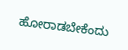ಹೋರಾಡಬೇಕೆಂದು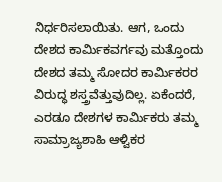ನಿರ್ಧರಿಸಲಾಯಿತು. ಆಗ, ಒಂದು ದೇಶದ ಕಾರ್ಮಿಕವರ್ಗವು ಮತ್ತೊಂದು ದೇಶದ ತಮ್ಮ ಸೋದರ ಕಾರ್ಮಿಕರರ ವಿರುದ್ಧ ಶಸ್ತ್ರವೆತ್ತುವುದಿಲ್ಲ. ಏಕೆಂದರೆ, ಎರಡೂ ದೇಶಗಳ ಕಾರ್ಮಿಕರು ತಮ್ಮ ಸಾಮ್ರಾಜ್ಯಶಾಹಿ ಆಳ್ವಿಕರ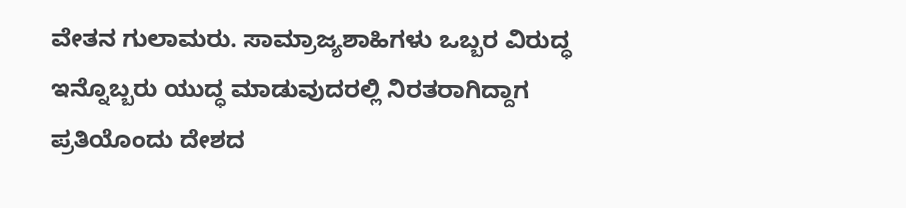ವೇತನ ಗುಲಾಮರು. ಸಾಮ್ರಾಜ್ಯಶಾಹಿಗಳು ಒಬ್ಬರ ವಿರುದ್ಧ ಇನ್ನೊಬ್ಬರು ಯುದ್ಧ ಮಾಡುವುದರಲ್ಲಿ ನಿರತರಾಗಿದ್ದಾಗ ಪ್ರತಿಯೊಂದು ದೇಶದ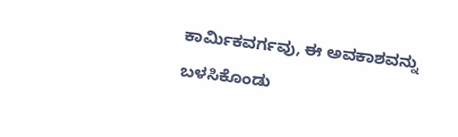ಕಾರ್ಮಿಕವರ್ಗವು, ಈ ಅವಕಾಶವನ್ನು ಬಳಸಿಕೊಂಡು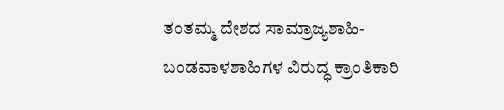ತಂತಮ್ಮ ದೇಶದ ಸಾಮ್ರಾಜ್ಯಶಾಹಿ-ಬಂಡವಾಳಶಾಹಿಗಳ ವಿರುದ್ಧ ಕ್ರಾಂತಿಕಾರಿ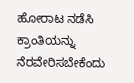ಹೋರಾಟ ನಡೆಸಿ ಕ್ರಾಂತಿಯನ್ನು ನೆರವೇರಿಸಬೇಕೆಂದು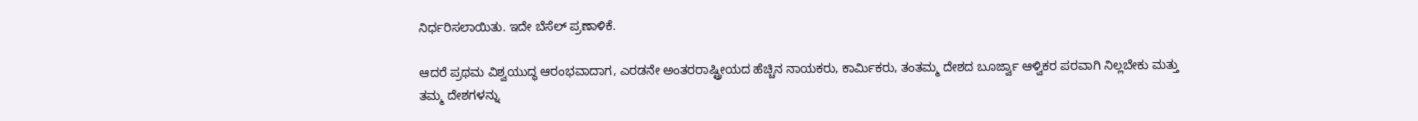ನಿರ್ಧರಿಸಲಾಯಿತು. ಇದೇ ಬೆಸೆಲ್ ಪ್ರಣಾಳಿಕೆ.

ಆದರೆ ಪ್ರಥಮ ವಿಶ್ವಯುದ್ಧ ಆರಂಭವಾದಾಗ, ಎರಡನೇ ಅಂತರರಾಷ್ಟ್ರೀಯದ ಹೆಚ್ಚಿನ ನಾಯಕರು, ಕಾರ್ಮಿಕರು, ತಂತಮ್ಮ ದೇಶದ ಬೂರ್ಜ್ವಾ ಆಳ್ವಿಕರ ಪರವಾಗಿ ನಿಲ್ಲಬೇಕು ಮತ್ತು ತಮ್ಮ ದೇಶಗಳನ್ನು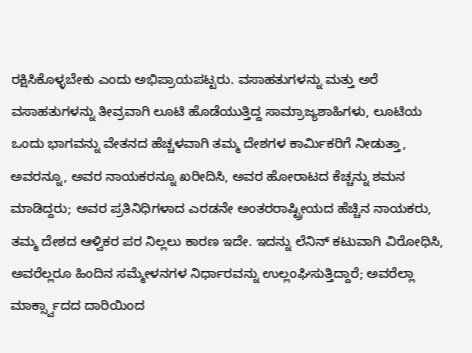ರಕ್ಷಿಸಿಕೊಳ್ಳಬೇಕು ಎಂದು ಅಭಿಪ್ರಾಯಪಟ್ಟರು. ವಸಾಹತುಗಳನ್ನು ಮತ್ತು ಅರೆ ವಸಾಹತುಗಳನ್ನು ತೀವ್ರವಾಗಿ ಲೂಟಿ ಹೊಡೆಯುತ್ತಿದ್ದ ಸಾಮ್ರಾಜ್ಯಶಾಹಿಗಳು, ಲೂಟಿಯ ಒಂದು ಭಾಗವನ್ನು ವೇತನದ ಹೆಚ್ಚಳವಾಗಿ ತಮ್ಮ ದೇಶಗಳ ಕಾರ್ಮಿಕರಿಗೆ ನೀಡುತ್ತಾ, ಅವರನ್ನೂ, ಅವರ ನಾಯಕರನ್ನೂ ಖರೀದಿಸಿ, ಅವರ ಹೋರಾಟದ ಕೆಚ್ಚನ್ನು ಶಮನ ಮಾಡಿದ್ದರು; ಅವರ ಪ್ರತಿನಿಧಿಗಳಾದ ಎರಡನೇ ಅಂತರರಾಷ್ಟ್ರೀಯದ ಹೆಚ್ಚಿನ ನಾಯಕರು, ತಮ್ಮ ದೇಶದ ಆಳ್ವಿಕರ ಪರ ನಿಲ್ಲಲು ಕಾರಣ ಇದೇ. ಇದನ್ನು ಲೆನಿನ್ ಕಟುವಾಗಿ ವಿರೋಧಿಸಿ, ಅವರೆಲ್ಲರೂ ಹಿಂದಿನ ಸಮ್ಮೇಳನಗಳ ನಿರ್ಧಾರವನ್ನು ಉಲ್ಲಂಘಿಸುತ್ತಿದ್ದಾರೆ; ಅವರೆಲ್ಲಾ ಮಾರ್ಕ್ಸ್ವಾದದ ದಾರಿಯಿಂದ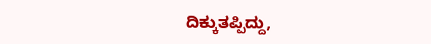ದಿಕ್ಕುತಪ್ಪಿದ್ದು,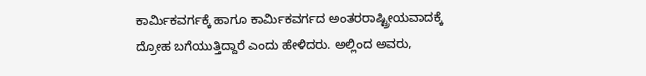ಕಾರ್ಮಿಕವರ್ಗಕ್ಕೆ ಹಾಗೂ ಕಾರ್ಮಿಕವರ್ಗದ ಅಂತರರಾಷ್ಟ್ರೀಯವಾದಕ್ಕೆ ದ್ರೋಹ ಬಗೆಯುತ್ತಿದ್ದಾರೆ ಎಂದು ಹೇಳಿದರು. ಅಲ್ಲಿಂದ ಅವರು,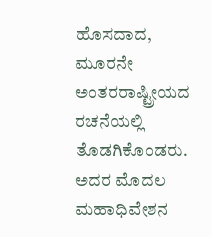ಹೊಸದಾದ, ಮೂರನೇ ಅಂತರರಾಷ್ಟ್ರೀಯದ ರಚನೆಯಲ್ಲಿ ತೊಡಗಿಕೊಂಡರು. ಅದರ ಮೊದಲ ಮಹಾಧಿವೇಶನ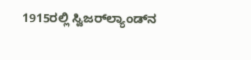1915ರಲ್ಲಿ ಸ್ವಿಜರ್‌ಲ್ಯಾಂಡ್‌ನ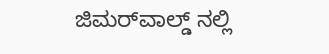ಜಿಮರ್‌ವಾಲ್ಡ್ ನಲ್ಲಿ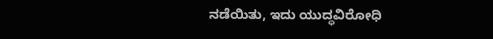ನಡೆಯಿತು, ಇದು ಯುದ್ಧವಿರೋಧಿ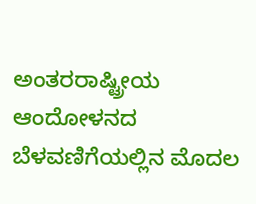ಅಂತರರಾಷ್ಟ್ರೀಯ ಆಂದೋಳನದ ಬೆಳವಣಿಗೆಯಲ್ಲಿನ ಮೊದಲ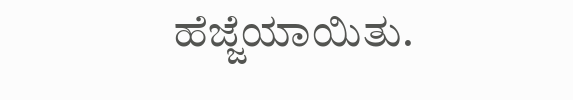ಹೆಜ್ಜೆಯಾಯಿತು.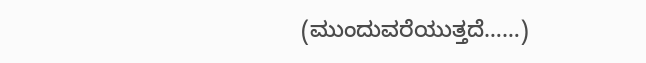(ಮುಂದುವರೆಯುತ್ತದೆ……)